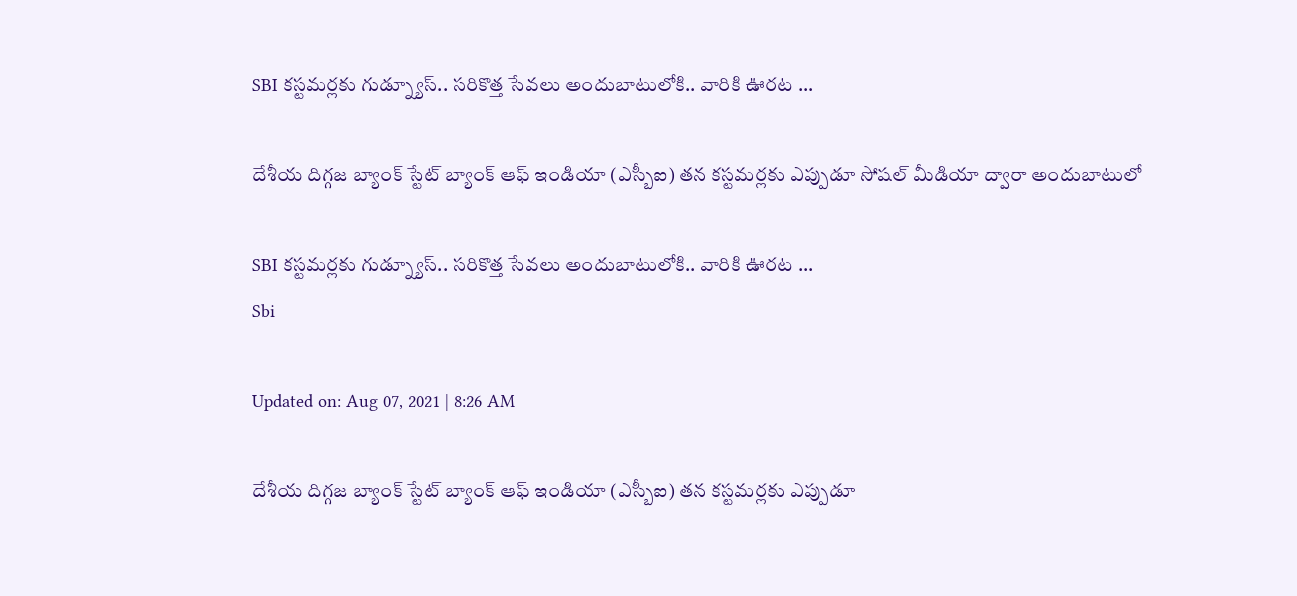SBI కస్టమర్లకు గుడ్న్యూస్.. సరికొత్త సేవలు అందుబాటులోకి.. వారికి ఊరట …

దేశీయ దిగ్గజ బ్యాంక్ స్టేట్ బ్యాంక్ ఆఫ్ ఇండియా (ఎస్బీఐ) తన కస్టమర్లకు ఎప్పుడూ సోషల్ మీడియా ద్వారా అందుబాటులో

SBI కస్టమర్లకు గుడ్న్యూస్.. సరికొత్త సేవలు అందుబాటులోకి.. వారికి ఊరట ...
Sbi

Updated on: Aug 07, 2021 | 8:26 AM

దేశీయ దిగ్గజ బ్యాంక్ స్టేట్ బ్యాంక్ ఆఫ్ ఇండియా (ఎస్బీఐ) తన కస్టమర్లకు ఎప్పుడూ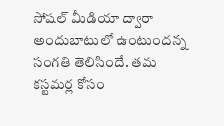సోషల్ మీడియా ద్వారా అందుబాటులో ఉంటుందన్న సంగతి తెలిసిందే. తమ కస్టమర్ల కోసం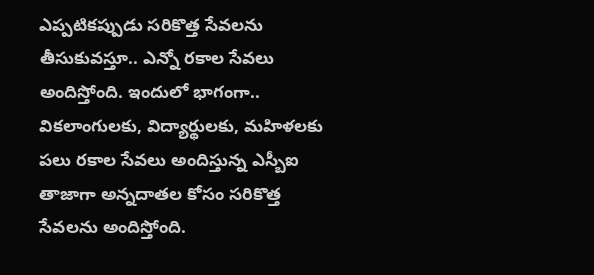ఎప్పటికప్పుడు సరికొత్త సేవలను తీసుకువస్తూ.. ఎన్నో రకాల సేవలు అందిస్తోంది. ఇందులో భాగంగా.. వికలాంగులకు, విద్యార్థులకు, మహిళలకు పలు రకాల సేవలు అందిస్తున్న ఎస్బీఐ తాజాగా అన్నదాతల కోసం సరికొత్త సేవలను అందిస్తోంది.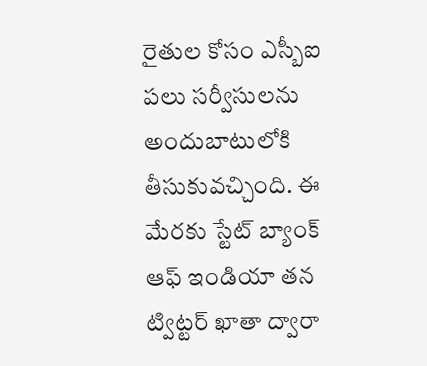రైతుల కోసం ఎస్బీఐ పలు సర్వీసులను అందుబాటులోకి తీసుకువచ్చింది. ఈ మేరకు స్టేట్ బ్యాంక్ ఆఫ్ ఇండియా తన ట్విట్టర్ ఖాతా ద్వారా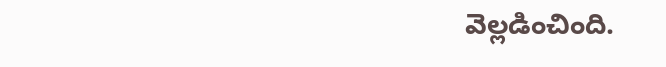వెల్లడించింది.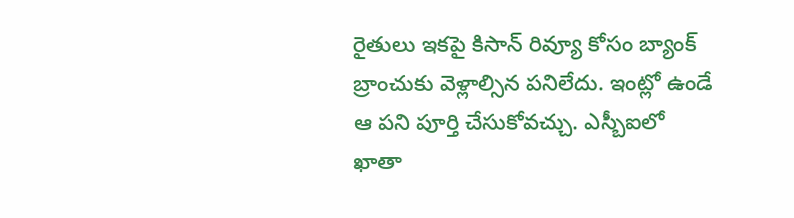రైతులు ఇకపై కిసాన్ రివ్యూ కోసం బ్యాంక్ బ్రాంచుకు వెళ్లాల్సిన పనిలేదు. ఇంట్లో ఉండే ఆ పని పూర్తి చేసుకోవచ్చు. ఎస్బీఐలో ఖాతా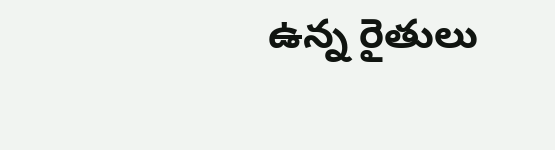ఉన్న రైతులు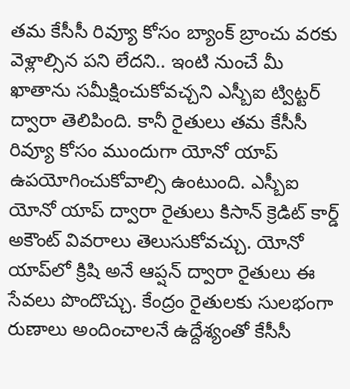తమ కేసీసీ రివ్యూ కోసం బ్యాంక్ బ్రాంచు వరకు వెళ్లాల్సిన పని లేదని.. ఇంటి నుంచే మీ ఖాతాను సమీక్షించుకోవచ్చని ఎస్బీఐ ట్విట్టర్ ద్వారా తెలిపింది. కానీ రైతులు తమ కేసీసీ రివ్యూ కోసం ముందుగా యోనో యాప్ ఉపయోగించుకోవాల్సి ఉంటుంది. ఎస్బీఐ యోనో యాప్ ద్వారా రైతులు కిసాన్ క్రెడిట్ కార్డ్ అకౌంట్ వివరాలు తెలుసుకోవచ్చు. యోనో యాప్‌లో క్రిషి అనే ఆప్షన్ ద్వారా రైతులు ఈ సేవలు పొందొచ్చు. కేంద్రం రైతులకు సులభంగా రుణాలు అందించాలనే ఉద్దేశ్యంతో కేసీసీ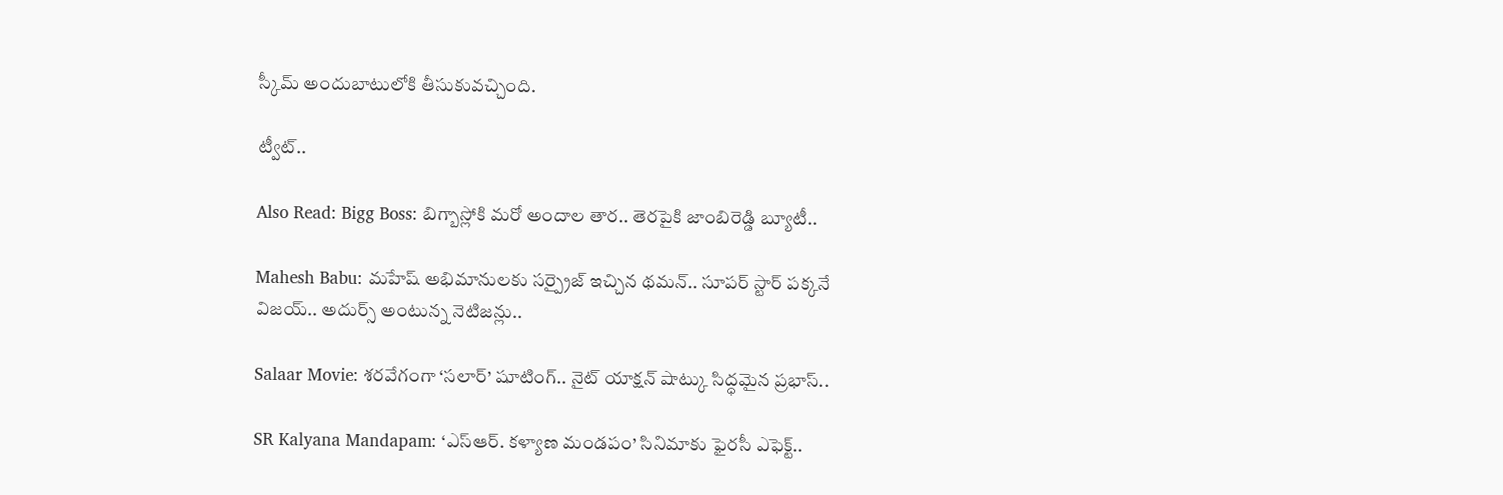స్కీమ్ అందుబాటులోకి తీసుకువచ్చింది.

ట్వీట్..

Also Read: Bigg Boss: బిగ్బాస్లోకి మరో అందాల తార.. తెరపైకి జాంబిరెడ్డి బ్యూటీ..

Mahesh Babu: మహేష్ అభిమానులకు సర్ప్రైజ్ ఇచ్చిన థమన్.. సూపర్ స్టార్ పక్కనే విజయ్.. అదుర్స్ అంటున్న నెటిజన్లు..

Salaar Movie: శరవేగంగా ‘సలార్’ షూటింగ్.. నైట్ యాక్షన్ షాట్కు సిద్ధమైన ప్రభాస్..

SR Kalyana Mandapam: ‘ఎస్ఆర్. కళ్యాణ మండపం’ సినిమాకు ఫైరసీ ఎఫెక్ట్..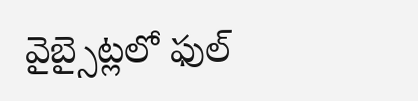వైబ్సైట్లలో ఫుల్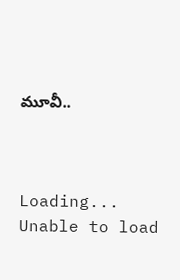మూవీ..



Loading...
Unable to load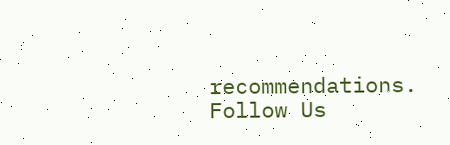recommendations.
Follow Us